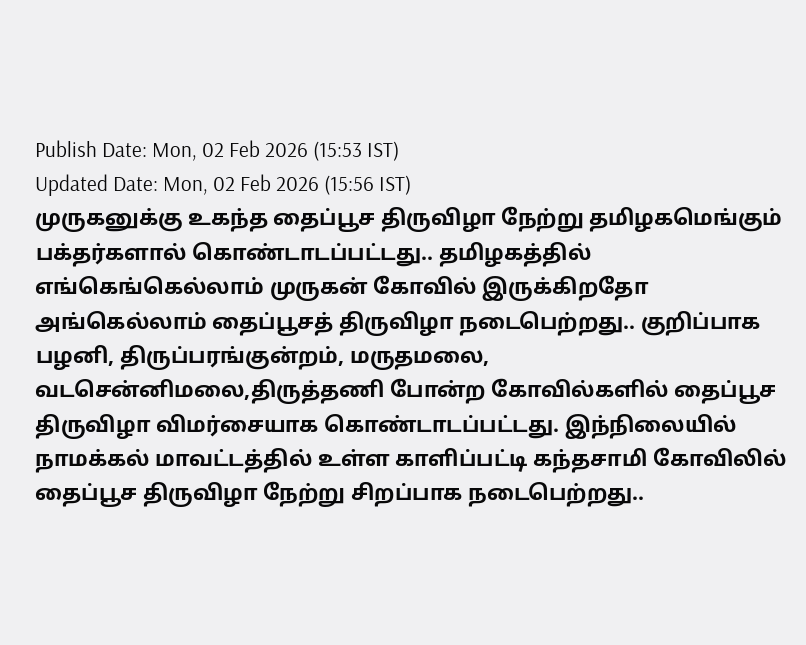Publish Date: Mon, 02 Feb 2026 (15:53 IST)
Updated Date: Mon, 02 Feb 2026 (15:56 IST)
முருகனுக்கு உகந்த தைப்பூச திருவிழா நேற்று தமிழகமெங்கும் பக்தர்களால் கொண்டாடப்பட்டது.. தமிழகத்தில் எங்கெங்கெல்லாம் முருகன் கோவில் இருக்கிறதோ அங்கெல்லாம் தைப்பூசத் திருவிழா நடைபெற்றது.. குறிப்பாக பழனி, திருப்பரங்குன்றம், மருதமலை, வடசென்னிமலை,திருத்தணி போன்ற கோவில்களில் தைப்பூச திருவிழா விமர்சையாக கொண்டாடப்பட்டது. இந்நிலையில் நாமக்கல் மாவட்டத்தில் உள்ள காளிப்பட்டி கந்தசாமி கோவிலில் தைப்பூச திருவிழா நேற்று சிறப்பாக நடைபெற்றது..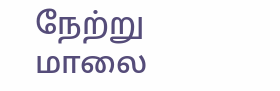நேற்று மாலை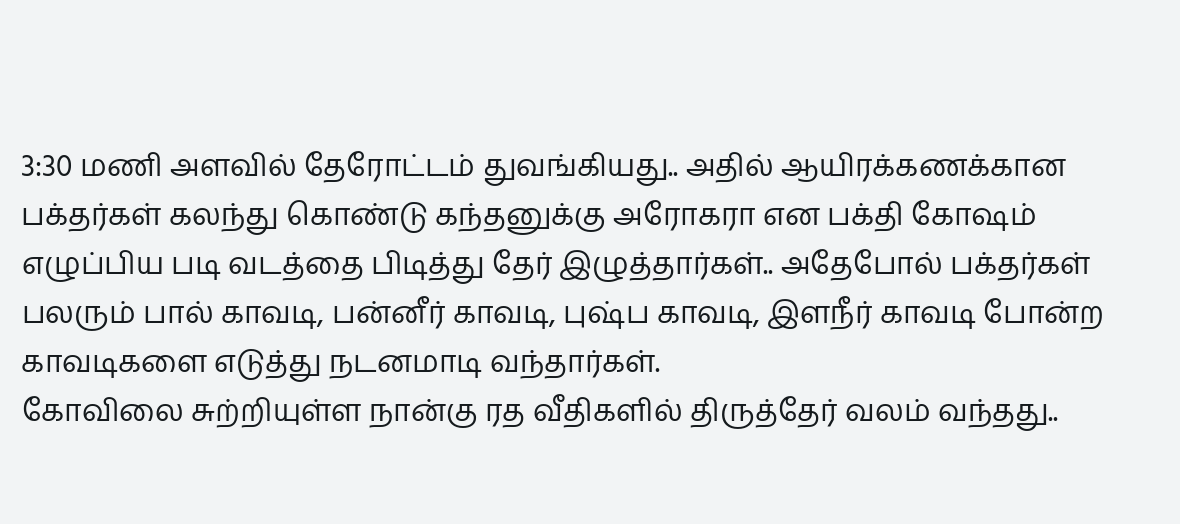3:30 மணி அளவில் தேரோட்டம் துவங்கியது.. அதில் ஆயிரக்கணக்கான பக்தர்கள் கலந்து கொண்டு கந்தனுக்கு அரோகரா என பக்தி கோஷம் எழுப்பிய படி வடத்தை பிடித்து தேர் இழுத்தார்கள்.. அதேபோல் பக்தர்கள் பலரும் பால் காவடி, பன்னீர் காவடி, புஷ்ப காவடி, இளநீர் காவடி போன்ற காவடிகளை எடுத்து நடனமாடி வந்தார்கள்.
கோவிலை சுற்றியுள்ள நான்கு ரத வீதிகளில் திருத்தேர் வலம் வந்தது..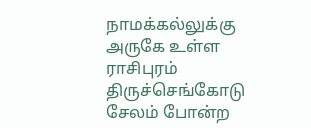நாமக்கல்லுக்கு அருகே உள்ள ராசிபுரம் திருச்செங்கோடு சேலம் போன்ற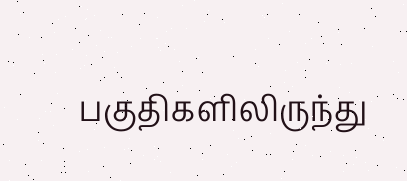பகுதிகளிலிருந்து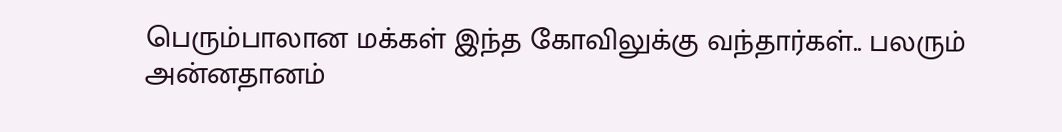பெரும்பாலான மக்கள் இந்த கோவிலுக்கு வந்தார்கள்.. பலரும் அன்னதானம்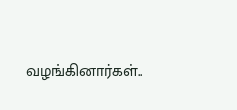வழங்கினார்கள்..